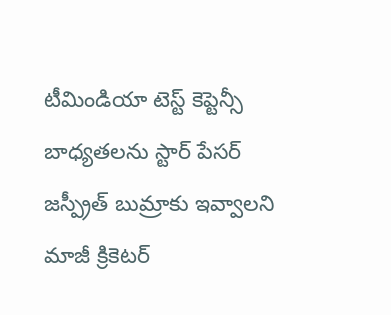టీమిండియా టెస్ట్ కెప్టెన్సీ బాధ్యతలను స్టార్ పేసర్ జస్ప్రీత్ బుమ్రాకు ఇవ్వాలని మాజీ క్రికెటర్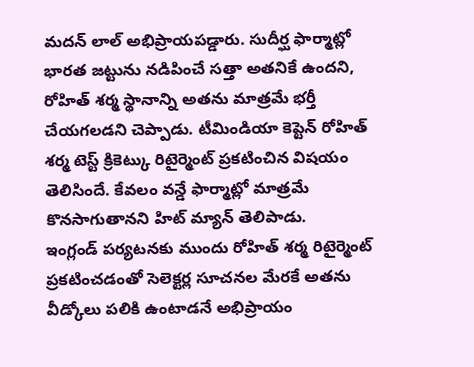మదన్ లాల్ అభిప్రాయపడ్డారు. సుదీర్ఘ ఫార్మాట్లో భారత జట్టును నడిపించే సత్తా అతనికే ఉందని, రోహిత్ శర్మ స్థానాన్ని అతను మాత్రమే భర్తీ చేయగలడని చెప్పాడు. టీమిండియా కెప్టెన్ రోహిత్ శర్మ టెస్ట్ క్రికెట్కు రిటైర్మెంట్ ప్రకటించిన విషయం తెలిసిందే. కేవలం వన్డే ఫార్మాట్లో మాత్రమే కొనసాగుతానని హిట్ మ్యాన్ తెలిపాడు.
ఇంగ్లండ్ పర్యటనకు ముందు రోహిత్ శర్మ రిటైర్మెంట్ ప్రకటించడంతో సెలెక్టర్ల సూచనల మేరకే అతను వీడ్కోలు పలికి ఉంటాడనే అభిప్రాయం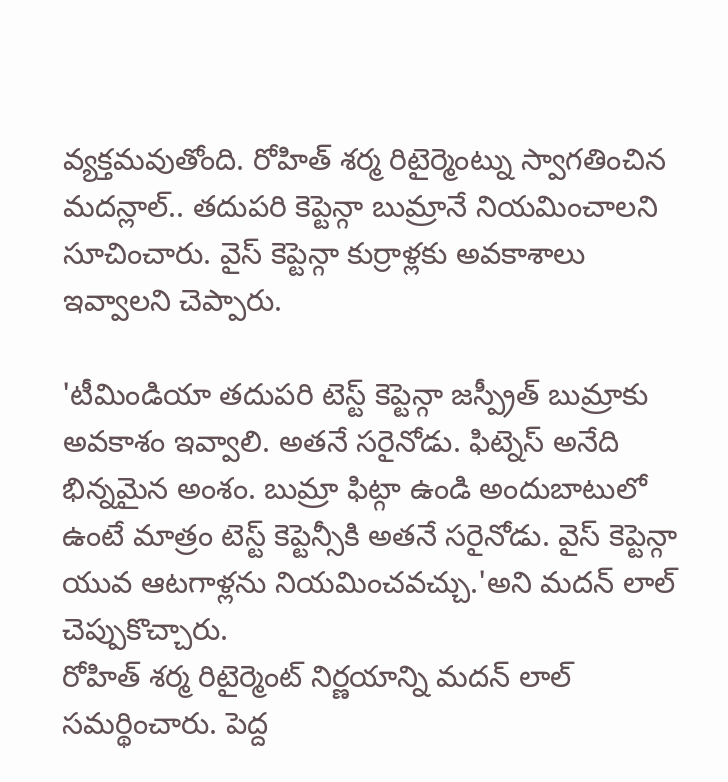వ్యక్తమవుతోంది. రోహిత్ శర్మ రిటైర్మెంట్ను స్వాగతించిన మదన్లాల్.. తదుపరి కెప్టెన్గా బుమ్రానే నియమించాలని సూచించారు. వైస్ కెప్టెన్గా కుర్రాళ్లకు అవకాశాలు ఇవ్వాలని చెప్పారు.

'టీమిండియా తదుపరి టెస్ట్ కెప్టెన్గా జస్ప్రీత్ బుమ్రాకు అవకాశం ఇవ్వాలి. అతనే సరైనోడు. ఫిట్నెస్ అనేది భిన్నమైన అంశం. బుమ్రా ఫిట్గా ఉండి అందుబాటులో ఉంటే మాత్రం టెస్ట్ కెప్టెన్సీకి అతనే సరైనోడు. వైస్ కెప్టెన్గా యువ ఆటగాళ్లను నియమించవచ్చు.'అని మదన్ లాల్ చెప్పుకొచ్చారు.
రోహిత్ శర్మ రిటైర్మెంట్ నిర్ణయాన్ని మదన్ లాల్ సమర్థించారు. పెద్ద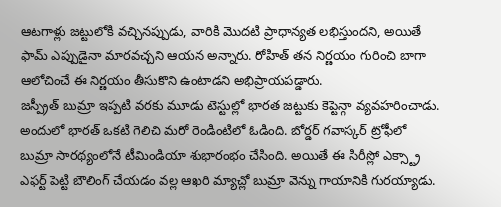ఆటగాళ్లు జట్టులోకి వచ్చినప్పుడు, వారికి మొదటి ప్రాధాన్యత లభిస్తుందని, అయితే ఫామ్ ఎప్పుడైనా మారవచ్చని ఆయన అన్నారు. రోహిత్ తన నిర్ణయం గురించి బాగా ఆలోచించే ఈ నిర్ణయం తీసుకొని ఉంటాడని అభిప్రాయపడ్డారు.
జస్ప్రీత్ బుమ్రా ఇప్పటి వరకు మూడు టెస్టుల్లో భారత జట్టుకు కెప్టెన్గా వ్యవహరించాడు. అందులో భారత్ ఒకటి గెలిచి మరో రెండింటిలో ఓడింది. బోర్డర్ గవాస్కర్ ట్రోఫీలో బుమ్రా సారథ్యంలోనే టీమిండియా శుభారంభం చేసింది. అయితే ఈ సిరీస్లో ఎక్స్ట్రా ఎఫర్ట్ పెట్టి బౌలింగ్ చేయడం వల్ల ఆఖరి మ్యాచ్లో బుమ్రా వెన్ను గాయానికి గురయ్యాడు.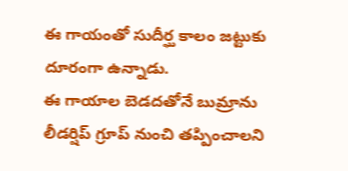ఈ గాయంతో సుదీర్ఘ కాలం జట్టుకు దూరంగా ఉన్నాడు.
ఈ గాయాల బెడదతోనే బుమ్రాను లీడర్షిప్ గ్రూప్ నుంచి తప్పించాలని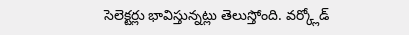సెలెక్టర్లు భావిస్తున్నట్లు తెలుస్తోంది. వర్క్లోడ్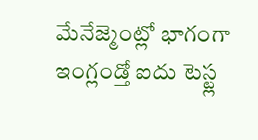మేనేజ్మెంట్లో భాగంగా ఇంగ్లండ్తో ఐదు టెస్ట్ల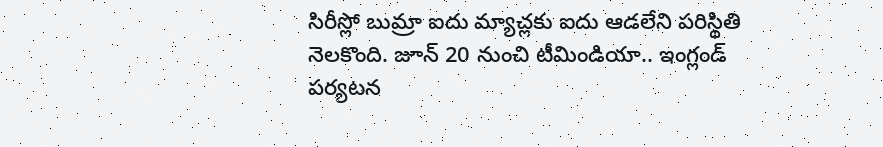సిరీస్లో బుమ్రా ఐదు మ్యాచ్లకు ఐదు ఆడలేని పరిస్థితి నెలకొంది. జూన్ 20 నుంచి టీమిండియా.. ఇంగ్లండ్ పర్యటన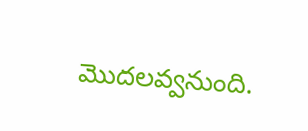మొదలవ్వనుంది.